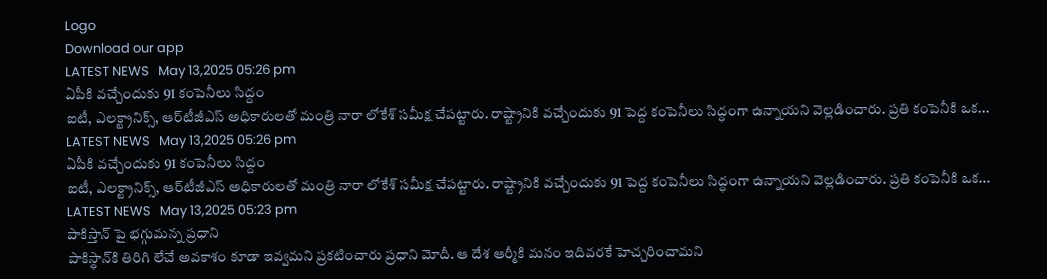Logo
Download our app
LATEST NEWS   May 13,2025 05:26 pm
ఏపీకి వ‌చ్చేందుకు 91 కంపెనీలు సిద్దం
ఐటీ, ఎలక్ట్రానిక్స్, ఆర్‌టీజీఎస్‌ అధికారులతో మంత్రి నారా లోకేశ్ సమీక్ష చేప‌ట్టారు. రాష్ట్రానికి వచ్చేందుకు 91 పెద్ద కంపెనీలు సిద్ధంగా ఉన్నాయని వెల్లడించారు. ప్రతి కంపెనీకి ఒక...
LATEST NEWS   May 13,2025 05:26 pm
ఏపీకి వ‌చ్చేందుకు 91 కంపెనీలు సిద్దం
ఐటీ, ఎలక్ట్రానిక్స్, ఆర్‌టీజీఎస్‌ అధికారులతో మంత్రి నారా లోకేశ్ సమీక్ష చేప‌ట్టారు. రాష్ట్రానికి వచ్చేందుకు 91 పెద్ద కంపెనీలు సిద్ధంగా ఉన్నాయని వెల్లడించారు. ప్రతి కంపెనీకి ఒక...
LATEST NEWS   May 13,2025 05:23 pm
పాకిస్తాన్ పై భ‌గ్గుమ‌న్న ప్ర‌ధాని
పాకిస్థాన్‌కి తిరిగి లేచే అవకాశం కూడా ఇవ్వమ‌ని ప్ర‌క‌టించారు ప్ర‌ధాని మోదీ. ఆ దేశ‌ ఆర్మీకి మనం ఇదివరకే హెచ్చరించామ‌ని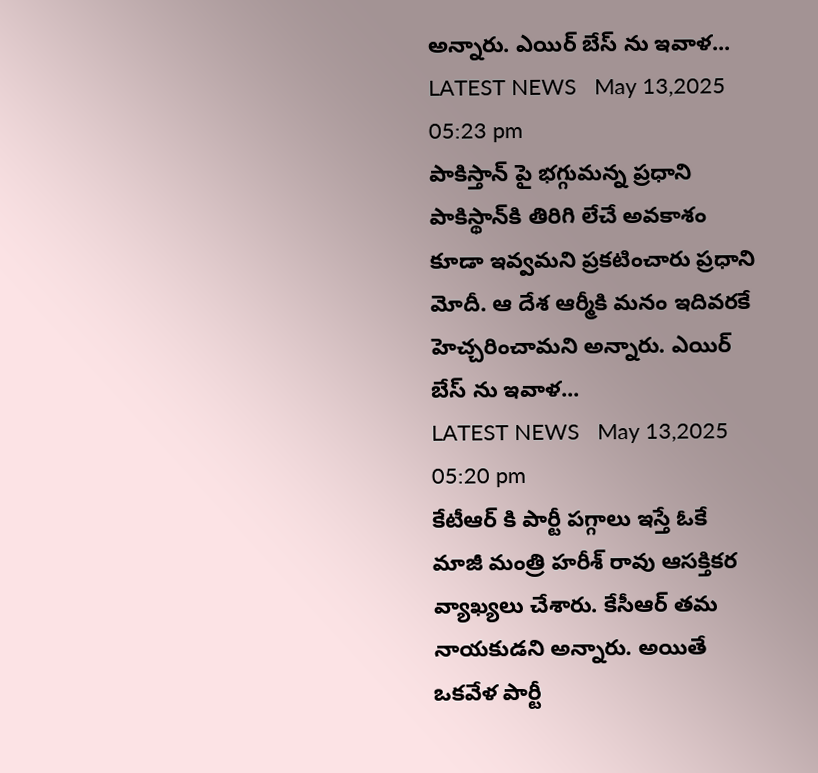అన్నారు. ఎయిర్ బేస్ ను ఇవాళ...
LATEST NEWS   May 13,2025 05:23 pm
పాకిస్తాన్ పై భ‌గ్గుమ‌న్న ప్ర‌ధాని
పాకిస్థాన్‌కి తిరిగి లేచే అవకాశం కూడా ఇవ్వమ‌ని ప్ర‌క‌టించారు ప్ర‌ధాని మోదీ. ఆ దేశ‌ ఆర్మీకి మనం ఇదివరకే హెచ్చరించామ‌ని అన్నారు. ఎయిర్ బేస్ ను ఇవాళ...
LATEST NEWS   May 13,2025 05:20 pm
కేటీఆర్ కి పార్టీ ప‌గ్గాలు ఇస్తే ఓకే
మాజీ మంత్రి హ‌రీశ్ రావు ఆస‌క్తిక‌ర వ్యాఖ్య‌లు చేశారు. కేసీఆర్ త‌మ నాయ‌కుడ‌ని అన్నారు. అయితే ఒక‌వేళ పార్టీ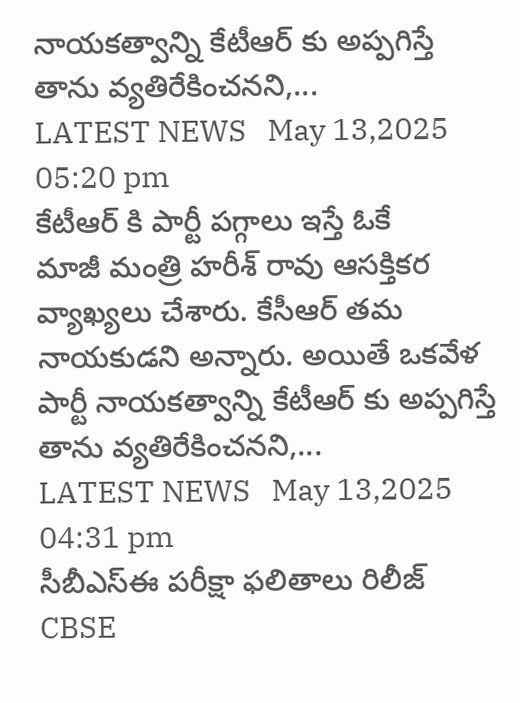నాయ‌క‌త్వాన్ని కేటీఆర్ కు అప్ప‌గిస్తే తాను వ్య‌తిరేకించ‌న‌ని,...
LATEST NEWS   May 13,2025 05:20 pm
కేటీఆర్ కి పార్టీ ప‌గ్గాలు ఇస్తే ఓకే
మాజీ మంత్రి హ‌రీశ్ రావు ఆస‌క్తిక‌ర వ్యాఖ్య‌లు చేశారు. కేసీఆర్ త‌మ నాయ‌కుడ‌ని అన్నారు. అయితే ఒక‌వేళ పార్టీ నాయ‌క‌త్వాన్ని కేటీఆర్ కు అప్ప‌గిస్తే తాను వ్య‌తిరేకించ‌న‌ని,...
LATEST NEWS   May 13,2025 04:31 pm
సీబీఎస్ఈ ప‌రీక్షా ఫ‌లితాలు రిలీజ్
CBSE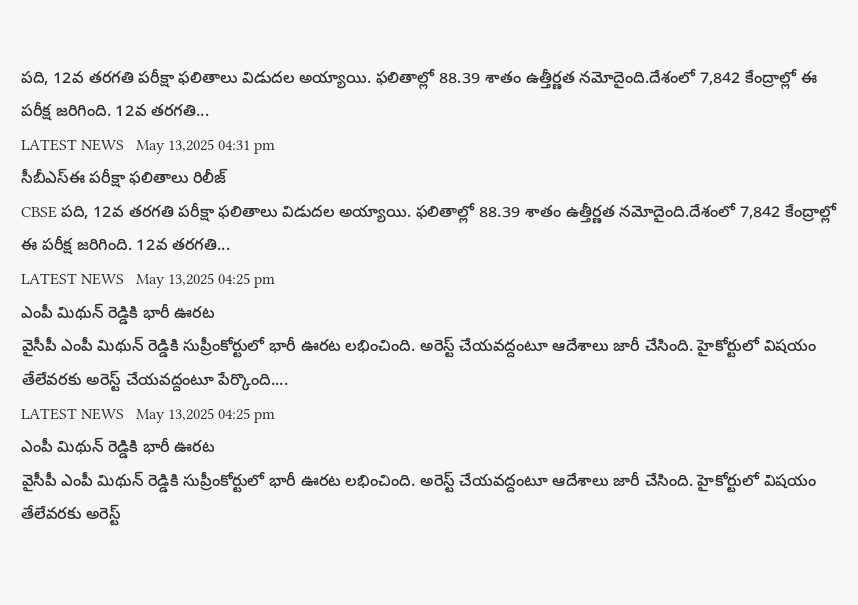ప‌ది, 12వ తరగతి ప‌రీక్షా ఫలితాలు విడుదల అయ్యాయి. ఫలితాల్లో 88.39 శాతం ఉత్తీర్ణత న‌మోదైంది.దేశంలో 7,842 కేంద్రాల్లో ఈ ప‌రీక్ష జ‌రిగింది. 12వ తరగతి...
LATEST NEWS   May 13,2025 04:31 pm
సీబీఎస్ఈ ప‌రీక్షా ఫ‌లితాలు రిలీజ్
CBSE ప‌ది, 12వ తరగతి ప‌రీక్షా ఫలితాలు విడుదల అయ్యాయి. ఫలితాల్లో 88.39 శాతం ఉత్తీర్ణత న‌మోదైంది.దేశంలో 7,842 కేంద్రాల్లో ఈ ప‌రీక్ష జ‌రిగింది. 12వ తరగతి...
LATEST NEWS   May 13,2025 04:25 pm
ఎంపీ మిథున్ రెడ్డికి భారీ ఊరట
వైసీపీ ఎంపీ మిథున్ రెడ్డికి సుప్రీంకోర్టులో భారీ ఊర‌ట ల‌భించింది. అరెస్ట్ చేయవద్దంటూ ఆదేశాలు జారీ చేసింది. హైకోర్టులో విషయం తేలేవరకు అరెస్ట్ చేయవద్దంటూ పేర్కొంది....
LATEST NEWS   May 13,2025 04:25 pm
ఎంపీ మిథున్ రెడ్డికి భారీ ఊరట
వైసీపీ ఎంపీ మిథున్ రెడ్డికి సుప్రీంకోర్టులో భారీ ఊర‌ట ల‌భించింది. అరెస్ట్ చేయవద్దంటూ ఆదేశాలు జారీ చేసింది. హైకోర్టులో విషయం తేలేవరకు అరెస్ట్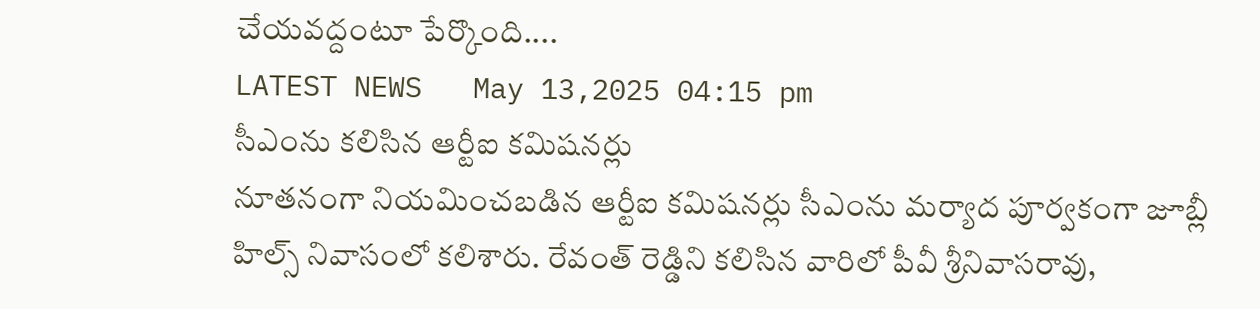చేయవద్దంటూ పేర్కొంది....
LATEST NEWS   May 13,2025 04:15 pm
సీఎంను క‌లిసిన ఆర్టీఐ క‌మిష‌న‌ర్లు
నూత‌నంగా నియ‌మించ‌బ‌డిన ఆర్టీఐ క‌మిష‌న‌ర్లు సీఎంను మ‌ర్యాద పూర్వ‌కంగా జూబ్లీ హిల్స్ నివాసంలో క‌లిశారు. రేవంత్ రెడ్డిని క‌లిసిన వారిలో పీవీ శ్రీ‌నివాస‌రావు,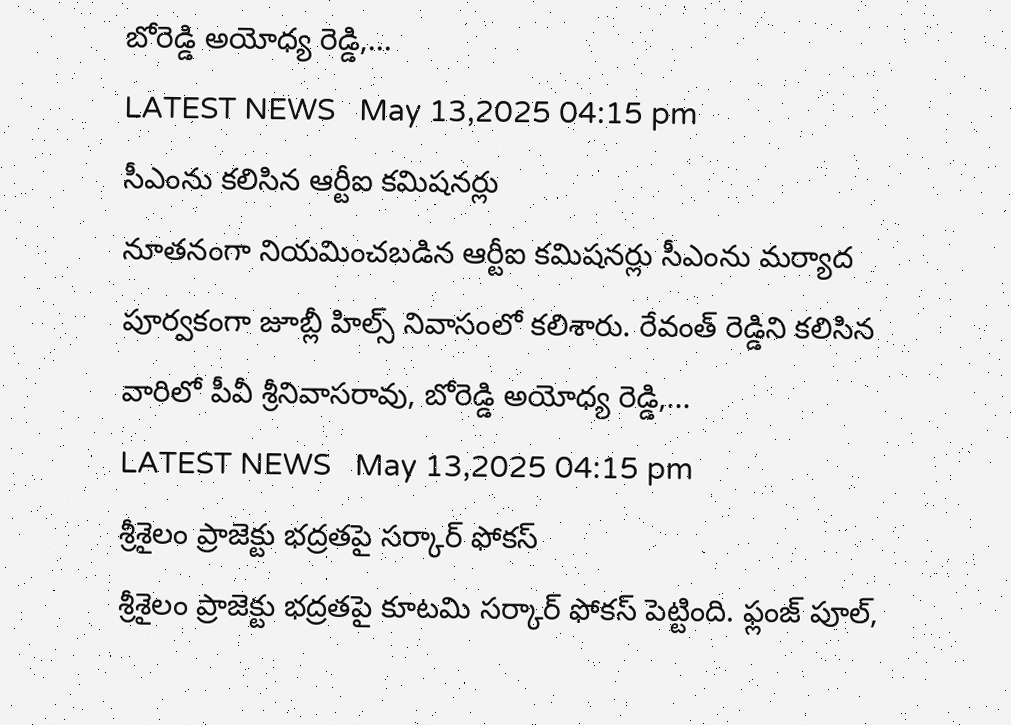బోరెడ్డి అయోధ్య రెడ్డి,...
LATEST NEWS   May 13,2025 04:15 pm
సీఎంను క‌లిసిన ఆర్టీఐ క‌మిష‌న‌ర్లు
నూత‌నంగా నియ‌మించ‌బ‌డిన ఆర్టీఐ క‌మిష‌న‌ర్లు సీఎంను మ‌ర్యాద పూర్వ‌కంగా జూబ్లీ హిల్స్ నివాసంలో క‌లిశారు. రేవంత్ రెడ్డిని క‌లిసిన వారిలో పీవీ శ్రీ‌నివాస‌రావు, బోరెడ్డి అయోధ్య రెడ్డి,...
LATEST NEWS   May 13,2025 04:15 pm
శ్రీశైలం ప్రాజెక్టు భద్రతపై స‌ర్కార్ ఫోక‌స్
శ్రీ‌శైలం ప్రాజెక్టు భ‌ద్ర‌త‌పై కూట‌మి స‌ర్కార్ ఫోక‌స్ పెట్టింది. ఫ్లంజ్ పూల్,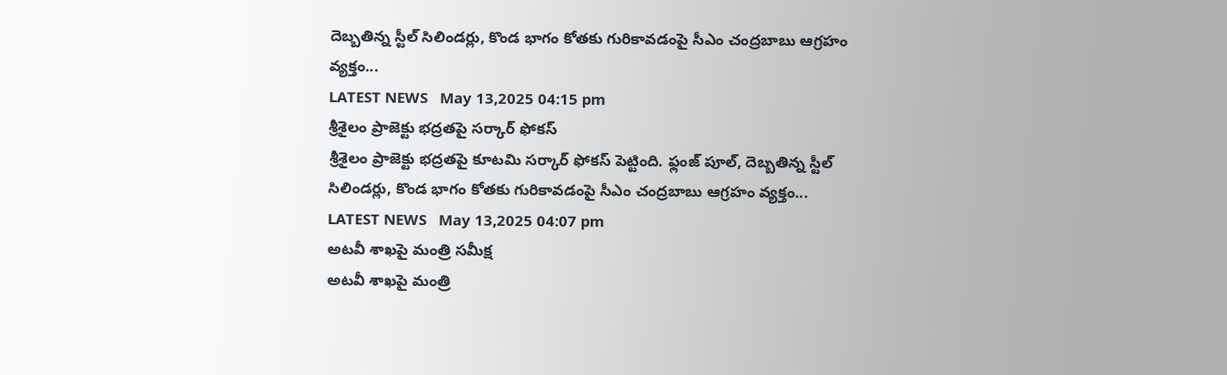దెబ్బతిన్న స్టీల్ సిలిండర్లు, కొండ భాగం కోతకు గురికావడంపై సీఎం చంద్రబాబు ఆగ్రహం వ్య‌క్తం...
LATEST NEWS   May 13,2025 04:15 pm
శ్రీశైలం ప్రాజెక్టు భద్రతపై స‌ర్కార్ ఫోక‌స్
శ్రీ‌శైలం ప్రాజెక్టు భ‌ద్ర‌త‌పై కూట‌మి స‌ర్కార్ ఫోక‌స్ పెట్టింది. ఫ్లంజ్ పూల్, దెబ్బతిన్న స్టీల్ సిలిండర్లు, కొండ భాగం కోతకు గురికావడంపై సీఎం చంద్రబాబు ఆగ్రహం వ్య‌క్తం...
LATEST NEWS   May 13,2025 04:07 pm
అటవీ శాఖపై మంత్రి స‌మీక్ష
అట‌వీ శాఖపై మంత్రి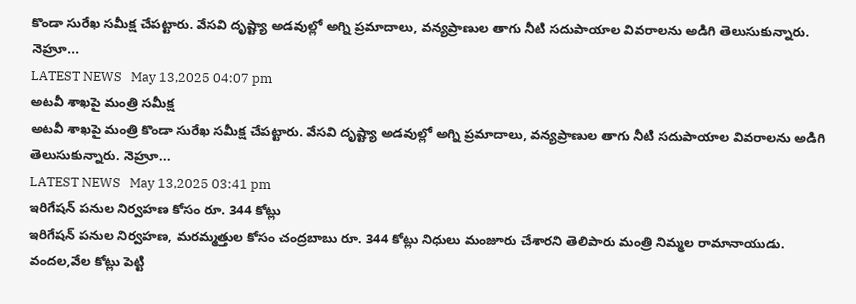కొండా సురేఖ స‌మీక్ష చేప‌ట్టారు. వేసవి దృష్ట్యా అడవుల్లో అగ్ని ప్రమాదాలు, వన్యప్రాణుల తాగు నీటి సదుపాయాల వివరాలను అడిగి తెలుసుకున్నారు. నెహ్రూ...
LATEST NEWS   May 13,2025 04:07 pm
అటవీ శాఖపై మంత్రి స‌మీక్ష
అట‌వీ శాఖపై మంత్రి కొండా సురేఖ స‌మీక్ష చేప‌ట్టారు. వేసవి దృష్ట్యా అడవుల్లో అగ్ని ప్రమాదాలు, వన్యప్రాణుల తాగు నీటి సదుపాయాల వివరాలను అడిగి తెలుసుకున్నారు. నెహ్రూ...
LATEST NEWS   May 13,2025 03:41 pm
ఇరిగేష‌న్ ప‌నుల నిర్వ‌హ‌ణ కోసం రూ. 344 కోట్లు
ఇరిగేషన్ పనుల నిర్వహణ, మరమ్మత్తుల కోసం చంద్రబాబు రూ. 344 కోట్లు నిధులు మంజూరు చేశారని తెలిపారు మంత్రి నిమ్మ‌ల రామానాయుడు. వందల,వేల కోట్లు పెట్టి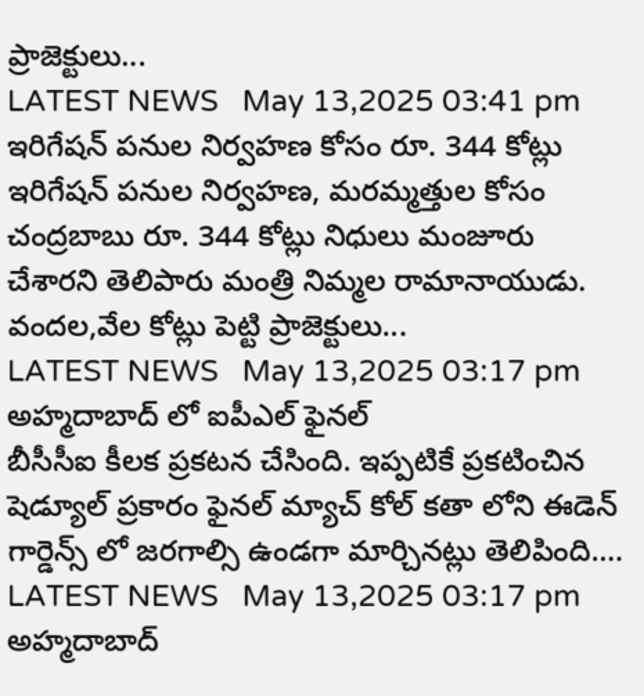ప్రాజెక్టులు...
LATEST NEWS   May 13,2025 03:41 pm
ఇరిగేష‌న్ ప‌నుల నిర్వ‌హ‌ణ కోసం రూ. 344 కోట్లు
ఇరిగేషన్ పనుల నిర్వహణ, మరమ్మత్తుల కోసం చంద్రబాబు రూ. 344 కోట్లు నిధులు మంజూరు చేశారని తెలిపారు మంత్రి నిమ్మ‌ల రామానాయుడు. వందల,వేల కోట్లు పెట్టి ప్రాజెక్టులు...
LATEST NEWS   May 13,2025 03:17 pm
అహ్మ‌దాబాద్ లో ఐపీఎల్ ఫైన‌ల్
బీసీసీఐ కీల‌క ప్ర‌క‌ట‌న చేసింది. ఇప్ప‌టికే ప్ర‌క‌టించిన షెడ్యూల్ ప్ర‌కారం ఫైన‌ల్ మ్యాచ్ కోల్ క‌తా లోని ఈడెన్ గార్డెన్స్ లో జ‌ర‌గాల్సి ఉండ‌గా మార్చిన‌ట్లు తెలిపింది....
LATEST NEWS   May 13,2025 03:17 pm
అహ్మ‌దాబాద్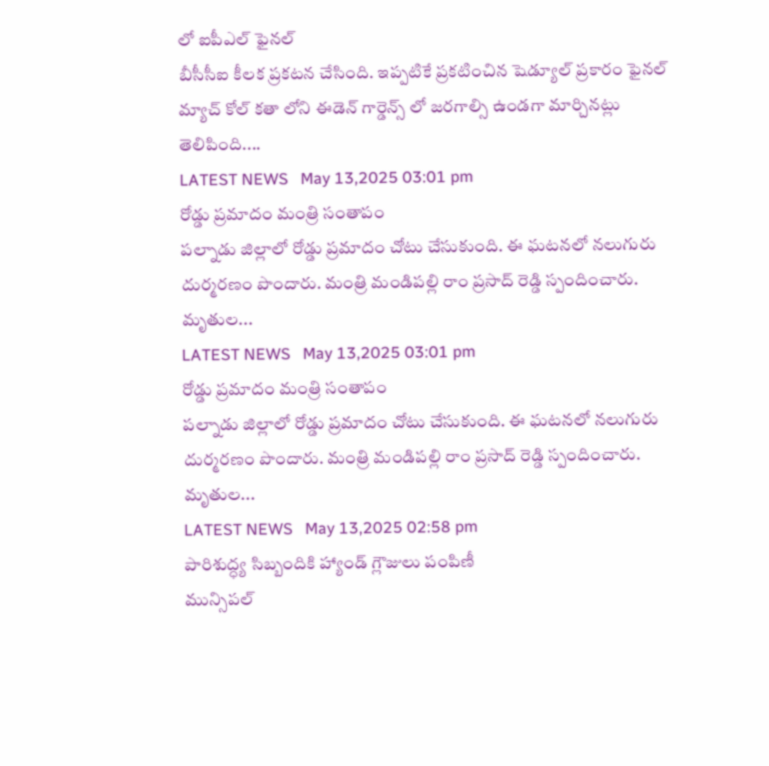లో ఐపీఎల్ ఫైన‌ల్
బీసీసీఐ కీల‌క ప్ర‌క‌ట‌న చేసింది. ఇప్ప‌టికే ప్ర‌క‌టించిన షెడ్యూల్ ప్ర‌కారం ఫైన‌ల్ మ్యాచ్ కోల్ క‌తా లోని ఈడెన్ గార్డెన్స్ లో జ‌ర‌గాల్సి ఉండ‌గా మార్చిన‌ట్లు తెలిపింది....
LATEST NEWS   May 13,2025 03:01 pm
రోడ్డు ప్రమాదం మంత్రి సంతాపం
పల్నాడు జిల్లాలో రోడ్డు ప్రమాదం చోటు చేసుకుంది. ఈ ఘ‌ట‌న‌లో న‌లుగురు దుర్మ‌ర‌ణం పొందారు. మంత్రి మండిప‌ల్లి రాం ప్ర‌సాద్ రెడ్డి స్పందించారు. మృతుల...
LATEST NEWS   May 13,2025 03:01 pm
రోడ్డు ప్రమాదం మంత్రి సంతాపం
పల్నాడు జిల్లాలో రోడ్డు ప్రమాదం చోటు చేసుకుంది. ఈ ఘ‌ట‌న‌లో న‌లుగురు దుర్మ‌ర‌ణం పొందారు. మంత్రి మండిప‌ల్లి రాం ప్ర‌సాద్ రెడ్డి స్పందించారు. మృతుల...
LATEST NEWS   May 13,2025 02:58 pm
పారిశుద్ధ్య సిబ్బందికి హ్యాండ్ గ్లౌజులు పంపిణీ
మున్సిపల్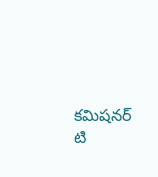కమిషనర్ టి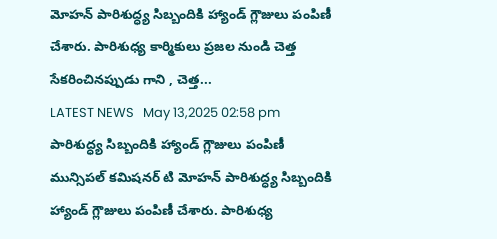మోహన్ పారిశుద్ధ్య సిబ్బందికి హ్యాండ్ గ్లౌజులు పంపిణీ చేశారు. పారిశుధ్య కార్మికులు ప్రజల నుండి చెత్త సేకరించినప్పుడు గాని , చెత్త...
LATEST NEWS   May 13,2025 02:58 pm
పారిశుద్ధ్య సిబ్బందికి హ్యాండ్ గ్లౌజులు పంపిణీ
మున్సిపల్ కమిషనర్ టి మోహన్ పారిశుద్ధ్య సిబ్బందికి హ్యాండ్ గ్లౌజులు పంపిణీ చేశారు. పారిశుధ్య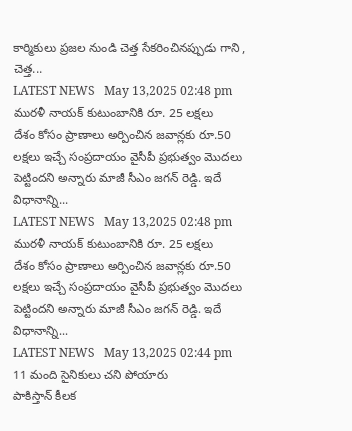కార్మికులు ప్రజల నుండి చెత్త సేకరించినప్పుడు గాని , చెత్త...
LATEST NEWS   May 13,2025 02:48 pm
ముర‌ళీ నాయ‌క్ కుటుంబానికి రూ. 25 ల‌క్ష‌లు
దేశం కోసం ప్రాణాలు అర్పించిన జవాన్లకు రూ.50 లక్షలు ఇచ్చే సంప్రదాయం వైసీపీ ప్రభుత్వం మొదలు పెట్టిందని అన్నారు మాజీ సీఎం జ‌గ‌న్ రెడ్డి. ఇదే విధానాన్ని...
LATEST NEWS   May 13,2025 02:48 pm
ముర‌ళీ నాయ‌క్ కుటుంబానికి రూ. 25 ల‌క్ష‌లు
దేశం కోసం ప్రాణాలు అర్పించిన జవాన్లకు రూ.50 లక్షలు ఇచ్చే సంప్రదాయం వైసీపీ ప్రభుత్వం మొదలు పెట్టిందని అన్నారు మాజీ సీఎం జ‌గ‌న్ రెడ్డి. ఇదే విధానాన్ని...
LATEST NEWS   May 13,2025 02:44 pm
11 మంది సైనికులు చ‌ని పోయారు
పాకిస్తాన్ కీల‌క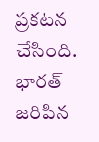ప్ర‌క‌ట‌న చేసింది. భార‌త్ జ‌రిపిన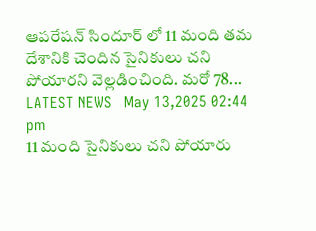ఆప‌రేష‌న్ సిందూర్ లో 11 మంది త‌మ దేశానికి చెందిన సైనికులు చ‌ని పోయార‌ని వెల్ల‌డించింది. మ‌రో 78...
LATEST NEWS   May 13,2025 02:44 pm
11 మంది సైనికులు చ‌ని పోయారు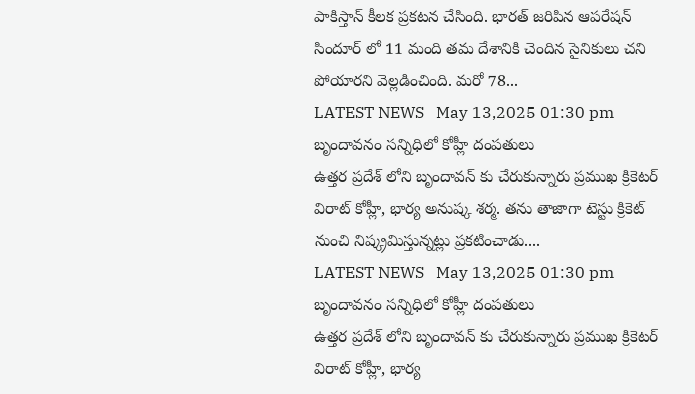పాకిస్తాన్ కీల‌క ప్ర‌క‌ట‌న చేసింది. భార‌త్ జ‌రిపిన ఆప‌రేష‌న్ సిందూర్ లో 11 మంది త‌మ దేశానికి చెందిన సైనికులు చ‌ని పోయార‌ని వెల్ల‌డించింది. మ‌రో 78...
LATEST NEWS   May 13,2025 01:30 pm
బృందావ‌నం స‌న్నిధిలో కోహ్లీ దంప‌తులు
ఉత్త‌ర ప్ర‌దేశ్ లోని బృందావ‌న్ కు చేరుకున్నారు ప్ర‌ముఖ క్రికెట‌ర్ విరాట్ కోహ్లీ, భార్య అనుష్క శ‌ర్మ‌. త‌ను తాజాగా టెస్టు క్రికెట్ నుంచి నిష్క్ర‌మిస్తున్న‌ట్లు ప్ర‌క‌టించాడు....
LATEST NEWS   May 13,2025 01:30 pm
బృందావ‌నం స‌న్నిధిలో కోహ్లీ దంప‌తులు
ఉత్త‌ర ప్ర‌దేశ్ లోని బృందావ‌న్ కు చేరుకున్నారు ప్ర‌ముఖ క్రికెట‌ర్ విరాట్ కోహ్లీ, భార్య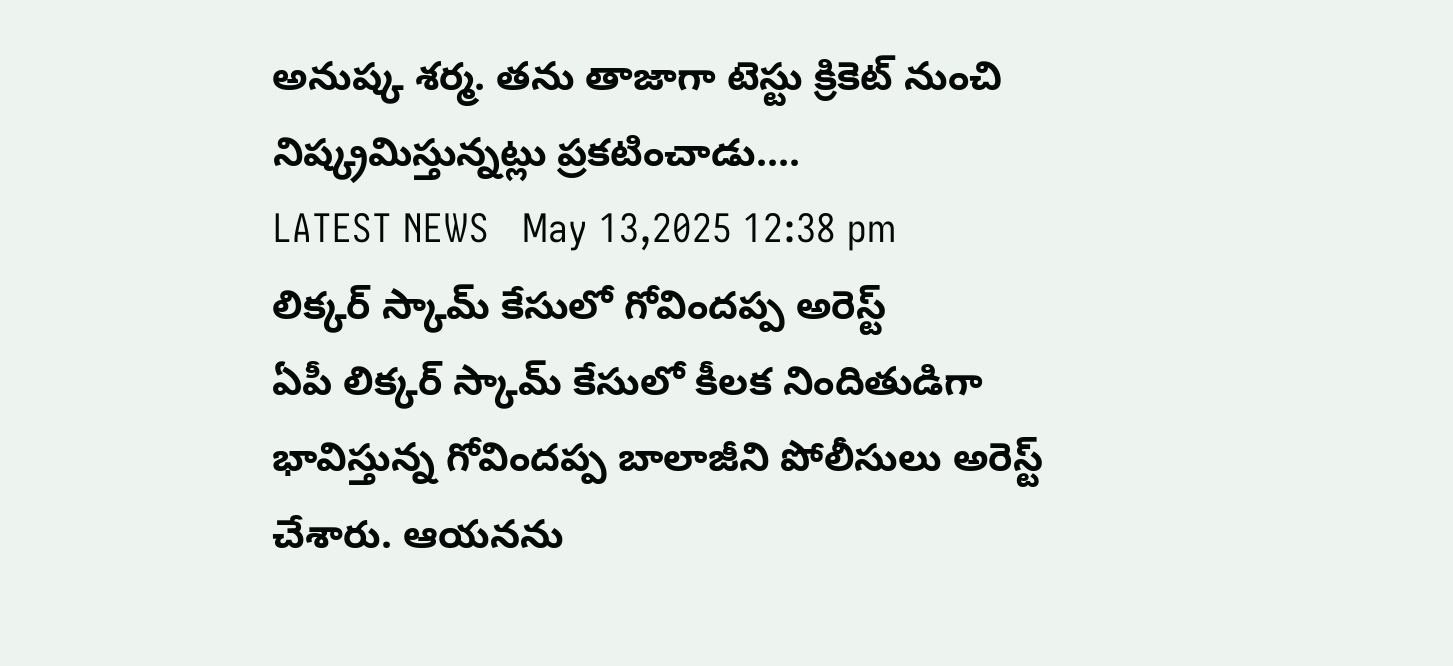అనుష్క శ‌ర్మ‌. త‌ను తాజాగా టెస్టు క్రికెట్ నుంచి నిష్క్ర‌మిస్తున్న‌ట్లు ప్ర‌క‌టించాడు....
LATEST NEWS   May 13,2025 12:38 pm
లిక్క‌ర్ స్కామ్ కేసులో గోవింద‌ప్ప అరెస్ట్
ఏపీ లిక్కర్ స్కామ్ కేసులో కీల‌క నిందితుడిగా భావిస్తున్న గోవింద‌ప్ప బాలాజీని పోలీసులు అరెస్ట్ చేశారు. ఆయ‌న‌ను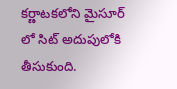క‌ర్ణాట‌క‌లోని మైసూర్ లో సిట్ అదుపులోకి తీసుకుంది.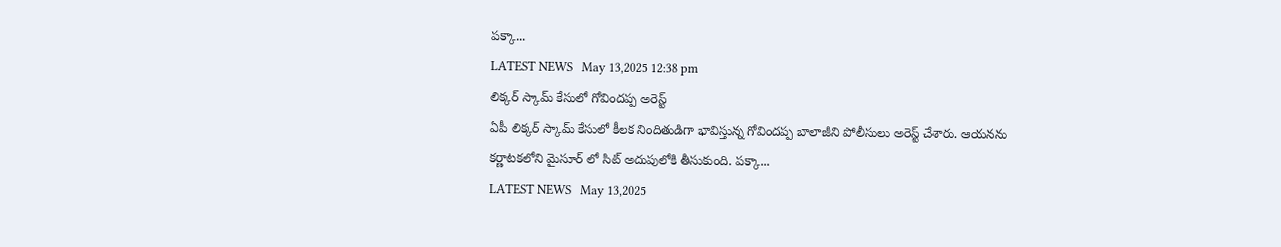ప‌క్కా...
LATEST NEWS   May 13,2025 12:38 pm
లిక్క‌ర్ స్కామ్ కేసులో గోవింద‌ప్ప అరెస్ట్
ఏపీ లిక్కర్ స్కామ్ కేసులో కీల‌క నిందితుడిగా భావిస్తున్న గోవింద‌ప్ప బాలాజీని పోలీసులు అరెస్ట్ చేశారు. ఆయ‌న‌ను క‌ర్ణాట‌క‌లోని మైసూర్ లో సిట్ అదుపులోకి తీసుకుంది. ప‌క్కా...
LATEST NEWS   May 13,2025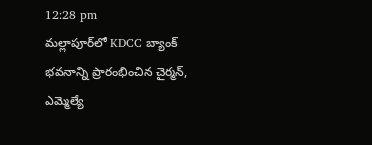12:28 pm
మల్లాపూర్‌లో KDCC బ్యాంక్ భవనాన్ని ప్రారంభించిన చైర్మన్, ఎమ్మెల్యే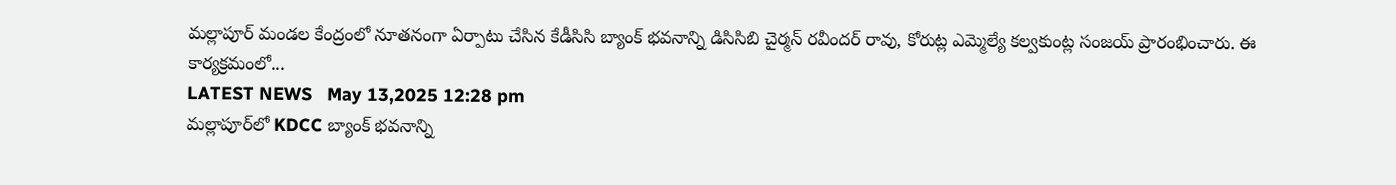మల్లాపూర్ మండల కేంద్రంలో నూతనంగా ఏర్పాటు చేసిన కేడీసిసి బ్యాంక్ భవనాన్ని డిసిసిబి చైర్మన్ రవీందర్ రావు, కోరుట్ల ఎమ్మెల్యే కల్వకుంట్ల సంజయ్ ప్రారంభించారు. ఈ కార్యక్రమంలో...
LATEST NEWS   May 13,2025 12:28 pm
మల్లాపూర్‌లో KDCC బ్యాంక్ భవనాన్ని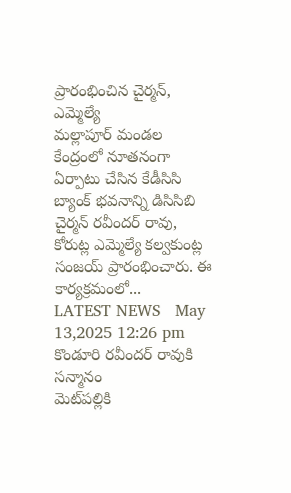ప్రారంభించిన చైర్మన్, ఎమ్మెల్యే
మల్లాపూర్ మండల కేంద్రంలో నూతనంగా ఏర్పాటు చేసిన కేడీసిసి బ్యాంక్ భవనాన్ని డిసిసిబి చైర్మన్ రవీందర్ రావు, కోరుట్ల ఎమ్మెల్యే కల్వకుంట్ల సంజయ్ ప్రారంభించారు. ఈ కార్యక్రమంలో...
LATEST NEWS   May 13,2025 12:26 pm
కొండూరి రవీందర్ రావుకి సన్మానం
మెట్‌పల్లికి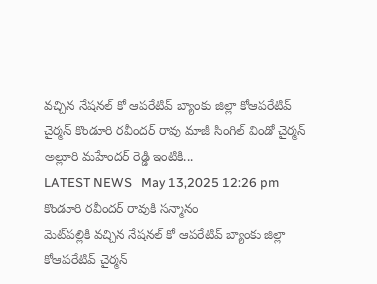వచ్చిన నేషనల్ కో ఆపరేటివ్ బ్యాంకు జిల్లా కోఆపరేటివ్ చైర్మన్ కొండూరి రవీందర్ రావు మాజీ సింగిల్ విండో చైర్మన్ అల్లూరి మహేందర్ రెడ్డి ఇంటికి...
LATEST NEWS   May 13,2025 12:26 pm
కొండూరి రవీందర్ రావుకి సన్మానం
మెట్‌పల్లికి వచ్చిన నేషనల్ కో ఆపరేటివ్ బ్యాంకు జిల్లా కోఆపరేటివ్ చైర్మన్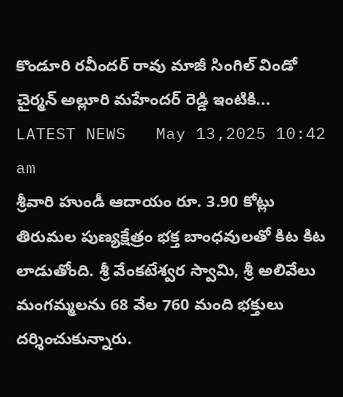కొండూరి రవీందర్ రావు మాజీ సింగిల్ విండో చైర్మన్ అల్లూరి మహేందర్ రెడ్డి ఇంటికి...
LATEST NEWS   May 13,2025 10:42 am
శ్రీ‌వారి హుండీ ఆదాయం రూ. 3.90 కోట్లు
తిరుమ‌ల పుణ్య‌క్షేత్రం భ‌క్త బాంధ‌వుల‌తో కిట కిట లాడుతోంది. శ్రీ వేంక‌టేశ్వ‌ర స్వామి, శ్రీ అలివేలు మంగ‌మ్మ‌ల‌ను 68 వేల 760 మంది భ‌క్తులు ద‌ర్శించుకున్నారు.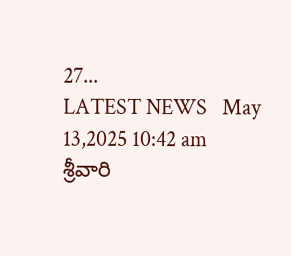27...
LATEST NEWS   May 13,2025 10:42 am
శ్రీ‌వారి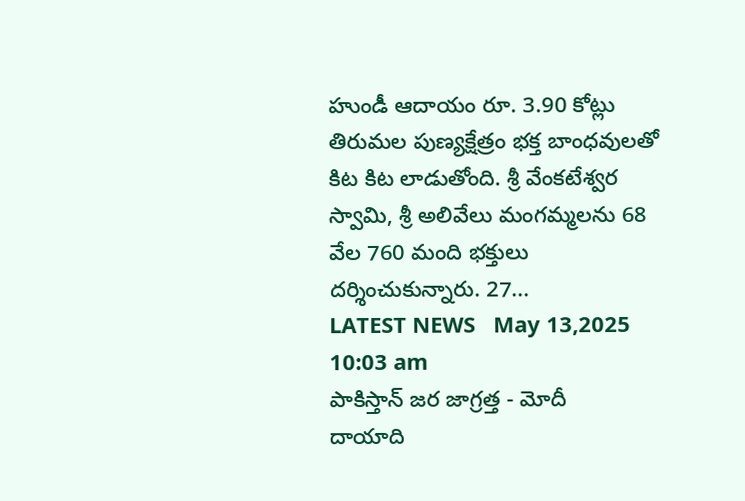హుండీ ఆదాయం రూ. 3.90 కోట్లు
తిరుమ‌ల పుణ్య‌క్షేత్రం భ‌క్త బాంధ‌వుల‌తో కిట కిట లాడుతోంది. శ్రీ వేంక‌టేశ్వ‌ర స్వామి, శ్రీ అలివేలు మంగ‌మ్మ‌ల‌ను 68 వేల 760 మంది భ‌క్తులు ద‌ర్శించుకున్నారు. 27...
LATEST NEWS   May 13,2025 10:03 am
పాకిస్తాన్ జ‌ర జాగ్ర‌త్త - మోదీ
దాయాది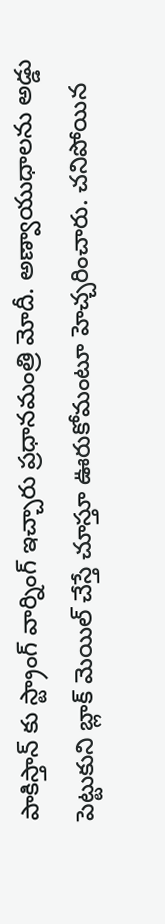పాకిస్తాన్ కు స్ట్రాంగ్ వార్నింగ్ ఇచ్చారు ప్ర‌ధాన‌మంత్రి మోదీ. అణ్వాయుధాలను అడ్డు పెట్టుకుని బ్లాక్ మెయిల్ చేస్తే చూస్తూ ఊరుకోమంటూ హెచ్చ‌రించారు. చనిపోయిన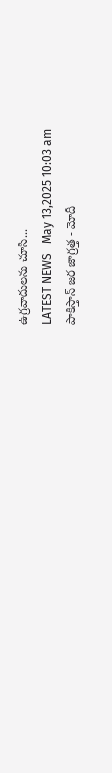ఉగ్రవాదులను చూసి...
LATEST NEWS   May 13,2025 10:03 am
పాకిస్తాన్ జ‌ర జాగ్ర‌త్త - మోదీ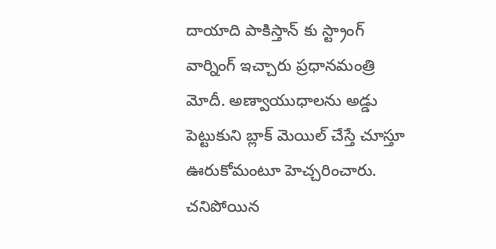దాయాది పాకిస్తాన్ కు స్ట్రాంగ్ వార్నింగ్ ఇచ్చారు ప్ర‌ధాన‌మంత్రి మోదీ. అణ్వాయుధాలను అడ్డు పెట్టుకుని బ్లాక్ మెయిల్ చేస్తే చూస్తూ ఊరుకోమంటూ హెచ్చ‌రించారు. చనిపోయిన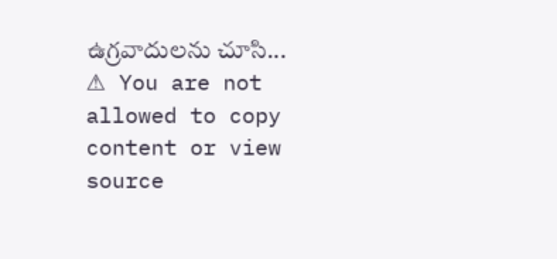ఉగ్రవాదులను చూసి...
⚠ You are not allowed to copy content or view source